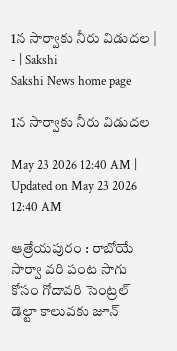1న సార్వాకు నీరు విడుదల | - | Sakshi
Sakshi News home page

1న సార్వాకు నీరు విడుదల

May 23 2026 12:40 AM | Updated on May 23 2026 12:40 AM

ఆత్రేయపురం : రాబోయే సార్వా వరి పంట సాగు కోసం గోదావరి సెంట్రల్‌ డెల్టా కాలువకు జూన్‌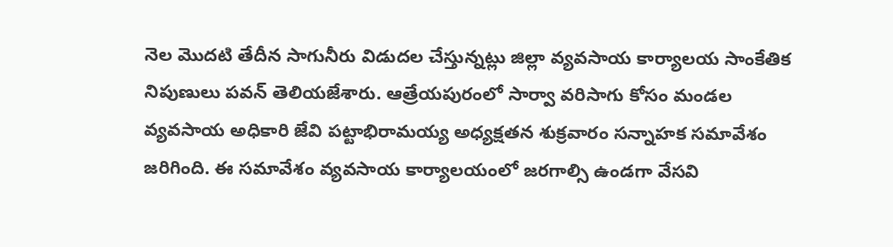నెల మొదటి తేదీన సాగునీరు విడుదల చేస్తున్నట్లు జిల్లా వ్యవసాయ కార్యాలయ సాంకేతిక నిపుణులు పవన్‌ తెలియజేశారు. ఆత్రేయపురంలో సార్వా వరిసాగు కోసం మండల వ్యవసాయ అధికారి జేవి పట్టాభిరామయ్య అధ్యక్షతన శుక్రవారం సన్నాహక సమావేశం జరిగింది. ఈ సమావేశం వ్యవసాయ కార్యాలయంలో జరగాల్సి ఉండగా వేసవి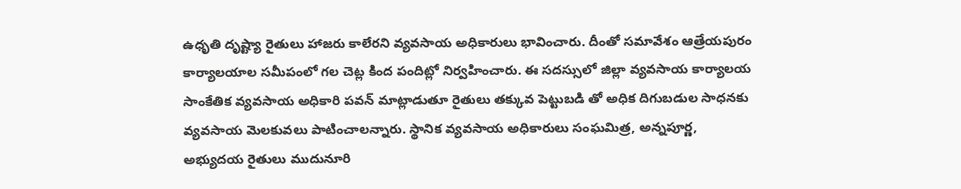ఉధృతి దృష్ట్యా రైతులు హాజరు కాలేరని వ్యవసాయ అధికారులు భావించారు. దీంతో సమావేశం ఆత్రేయపురం కార్యాలయాల సమీపంలో గల చెట్ల కింద పందిట్లో నిర్వహించారు. ఈ సదస్సులో జిల్లా వ్యవసాయ కార్యాలయ సాంకేతిక వ్యవసాయ అధికారి పవన్‌ మాట్లాడుతూ రైతులు తక్కువ పెట్టుబడి తో అధిక దిగుబడుల సాధనకు వ్యవసాయ మెలకువలు పాటించాలన్నారు. స్థానిక వ్యవసాయ అధికారులు సంఘమిత్ర, అన్నపూర్ణ, అభ్యుదయ రైతులు ముదునూరి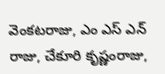వెంకటరాజు, ఎం ఎస్‌ ఎన్‌ రాజు, చేకూరి కృష్ణంరాజు,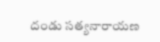దండు సత్యనారాయణ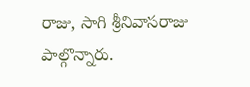రాజు, సాగి శ్రీనివాసరాజు పాల్గొన్నారు.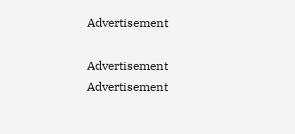Advertisement

Advertisement
Advertisement